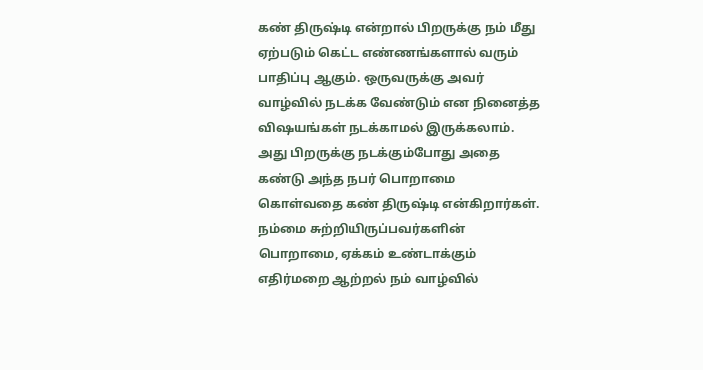கண் திருஷ்டி என்றால் பிறருக்கு நம் மீது ஏற்படும் கெட்ட எண்ணங்களால் வரும் பாதிப்பு ஆகும். ஒருவருக்கு அவர் வாழ்வில் நடக்க வேண்டும் என நினைத்த விஷயங்கள் நடக்காமல் இருக்கலாம். அது பிறருக்கு நடக்கும்போது அதை கண்டு அந்த நபர் பொறாமை கொள்வதை கண் திருஷ்டி என்கிறார்கள்.
நம்மை சுற்றியிருப்பவர்களின் பொறாமை, ஏக்கம் உண்டாக்கும் எதிர்மறை ஆற்றல் நம் வாழ்வில்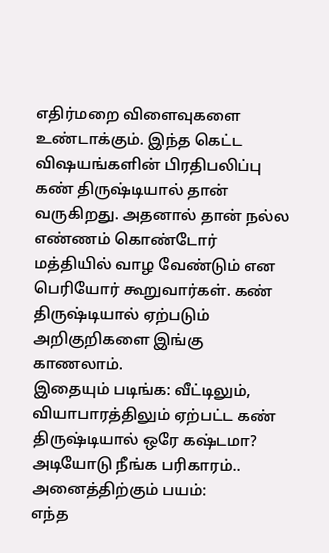எதிர்மறை விளைவுகளை உண்டாக்கும். இந்த கெட்ட விஷயங்களின் பிரதிபலிப்பு கண் திருஷ்டியால் தான் வருகிறது. அதனால் தான் நல்ல எண்ணம் கொண்டோர் மத்தியில் வாழ வேண்டும் என பெரியோர் கூறுவார்கள். கண் திருஷ்டியால் ஏற்படும் அறிகுறிகளை இங்கு காணலாம்.
இதையும் படிங்க: வீட்டிலும், வியாபாரத்திலும் ஏற்பட்ட கண் திருஷ்டியால் ஒரே கஷ்டமா? அடியோடு நீங்க பரிகாரம்..
அனைத்திற்கும் பயம்:
எந்த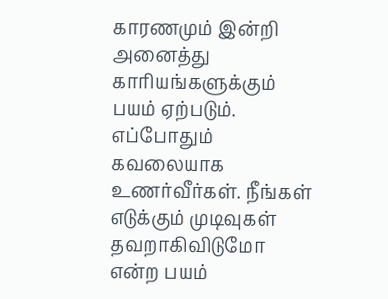காரணமும் இன்றி அனைத்து காரியங்களுக்கும் பயம் ஏற்படும். எப்போதும் கவலையாக உணர்வீர்கள். நீங்கள் எடுக்கும் முடிவுகள் தவறாகிவிடுமோ என்ற பயம்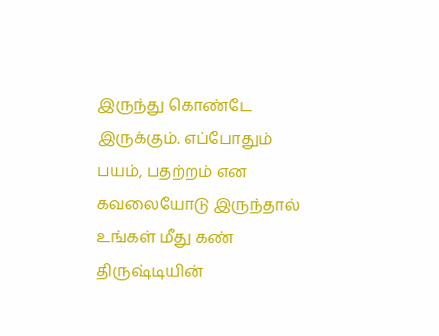இருந்து கொண்டே இருக்கும். எப்போதும் பயம், பதற்றம் என கவலையோடு இருந்தால் உங்கள் மீது கண் திருஷ்டியின்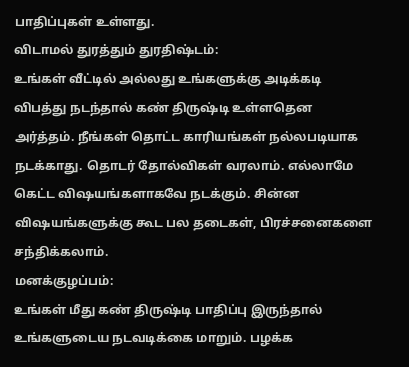பாதிப்புகள் உள்ளது.
விடாமல் துரத்தும் துரதிஷ்டம்:
உங்கள் வீட்டில் அல்லது உங்களுக்கு அடிக்கடி விபத்து நடந்தால் கண் திருஷ்டி உள்ளதென அர்த்தம். நீங்கள் தொட்ட காரியங்கள் நல்லபடியாக நடக்காது. தொடர் தோல்விகள் வரலாம். எல்லாமே கெட்ட விஷயங்களாகவே நடக்கும். சின்ன விஷயங்களுக்கு கூட பல தடைகள், பிரச்சனைகளை சந்திக்கலாம்.
மனக்குழப்பம்:
உங்கள் மீது கண் திருஷ்டி பாதிப்பு இருந்தால் உங்களுடைய நடவடிக்கை மாறும். பழக்க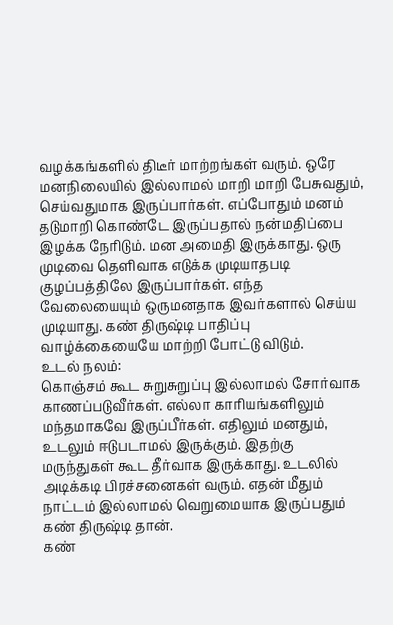வழக்கங்களில் திடீர் மாற்றங்கள் வரும். ஒரே மனநிலையில் இல்லாமல் மாறி மாறி பேசுவதும், செய்வதுமாக இருப்பார்கள். எப்போதும் மனம் தடுமாறி கொண்டே இருப்பதால் நன்மதிப்பை இழக்க நேரிடும். மன அமைதி இருக்காது. ஒரு முடிவை தெளிவாக எடுக்க முடியாதபடி குழப்பத்திலே இருப்பார்கள். எந்த வேலையையும் ஒருமனதாக இவர்களால் செய்ய முடியாது. கண் திருஷ்டி பாதிப்பு வாழ்க்கையையே மாற்றி போட்டு விடும்.
உடல் நலம்:
கொஞ்சம் கூட சுறுசுறுப்பு இல்லாமல் சோர்வாக காணப்படுவீர்கள். எல்லா காரியங்களிலும் மந்தமாகவே இருப்பீர்கள். எதிலும் மனதும், உடலும் ஈடுபடாமல் இருக்கும். இதற்கு மருந்துகள் கூட தீர்வாக இருக்காது. உடலில் அடிக்கடி பிரச்சனைகள் வரும். எதன் மீதும் நாட்டம் இல்லாமல் வெறுமையாக இருப்பதும் கண் திருஷ்டி தான்.
கண்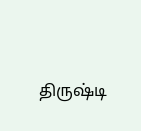திருஷ்டி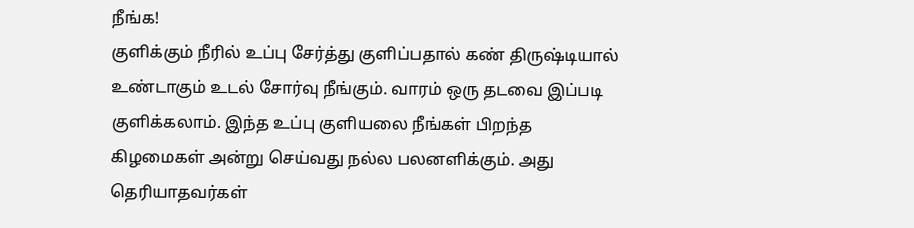நீங்க!
குளிக்கும் நீரில் உப்பு சேர்த்து குளிப்பதால் கண் திருஷ்டியால் உண்டாகும் உடல் சோர்வு நீங்கும். வாரம் ஒரு தடவை இப்படி குளிக்கலாம். இந்த உப்பு குளியலை நீங்கள் பிறந்த கிழமைகள் அன்று செய்வது நல்ல பலனளிக்கும். அது தெரியாதவர்கள்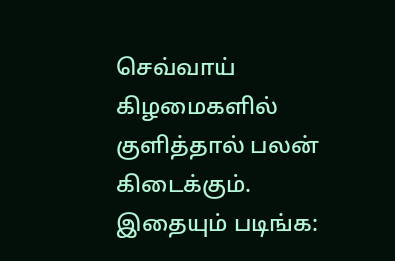செவ்வாய் கிழமைகளில் குளித்தால் பலன் கிடைக்கும்.
இதையும் படிங்க: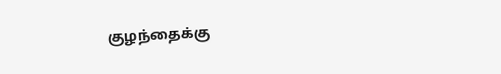குழந்தைக்கு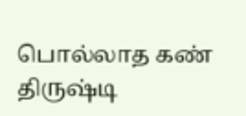பொல்லாத கண் திருஷ்டி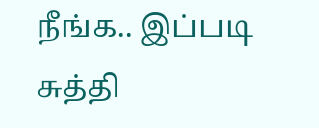நீங்க.. இப்படி சுத்தி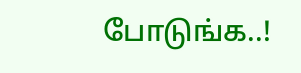போடுங்க..!